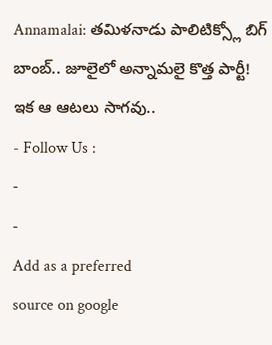Annamalai: తమిళనాడు పాలిటిక్స్లో బిగ్ బాంబ్.. జూలైలో అన్నామలై కొత్త పార్టీ! ఇక ఆ ఆటలు సాగవు..
- Follow Us :
-
-
Add as a preferred
source on google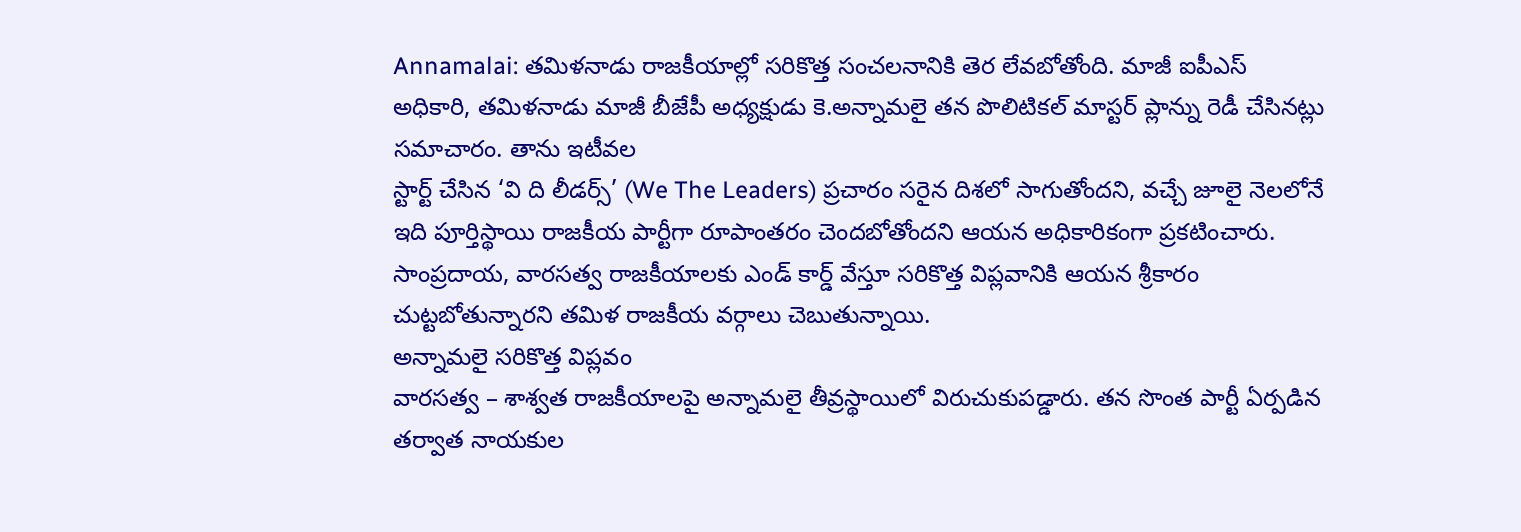Annamalai: తమిళనాడు రాజకీయాల్లో సరికొత్త సంచలనానికి తెర లేవబోతోంది. మాజీ ఐపీఎస్ అధికారి, తమిళనాడు మాజీ బీజేపీ అధ్యక్షుడు కె.అన్నామలై తన పొలిటికల్ మాస్టర్ ప్లాన్ను రెడీ చేసినట్లు సమాచారం. తాను ఇటీవల
స్టార్ట్ చేసిన ‘వి ది లీడర్స్’ (We The Leaders) ప్రచారం సరైన దిశలో సాగుతోందని, వచ్చే జూలై నెలలోనే ఇది పూర్తిస్థాయి రాజకీయ పార్టీగా రూపాంతరం చెందబోతోందని ఆయన అధికారికంగా ప్రకటించారు. సాంప్రదాయ, వారసత్వ రాజకీయాలకు ఎండ్ కార్డ్ వేస్తూ సరికొత్త విప్లవానికి ఆయన శ్రీకారం చుట్టబోతున్నారని తమిళ రాజకీయ వర్గాలు చెబుతున్నాయి.
అన్నామలై సరికొత్త విప్లవం
వారసత్వ – శాశ్వత రాజకీయాలపై అన్నామలై తీవ్రస్థాయిలో విరుచుకుపడ్డారు. తన సొంత పార్టీ ఏర్పడిన తర్వాత నాయకుల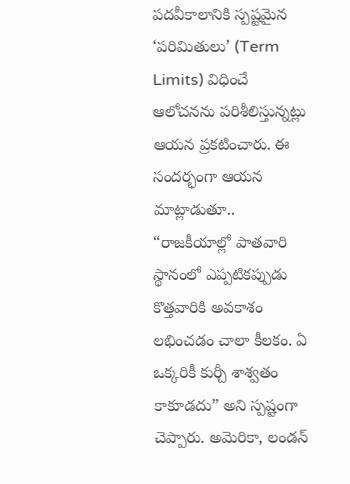పదవీకాలానికి స్పష్టమైన ‘పరిమితులు’ (Term Limits) విధించే ఆలోచనను పరిశీలిస్తున్నట్లు ఆయన ప్రకటించారు. ఈ సందర్భంగా ఆయన మాట్లాడుతూ.. “రాజకీయాల్లో పాతవారి స్థానంలో ఎప్పటికప్పుడు కొత్తవారికి అవకాశం లభించడం చాలా కీలకం. ఏ ఒక్కరికీ కుర్చీ శాశ్వతం కాకూడదు” అని స్పష్టంగా చెప్పారు. అమెరికా, లండన్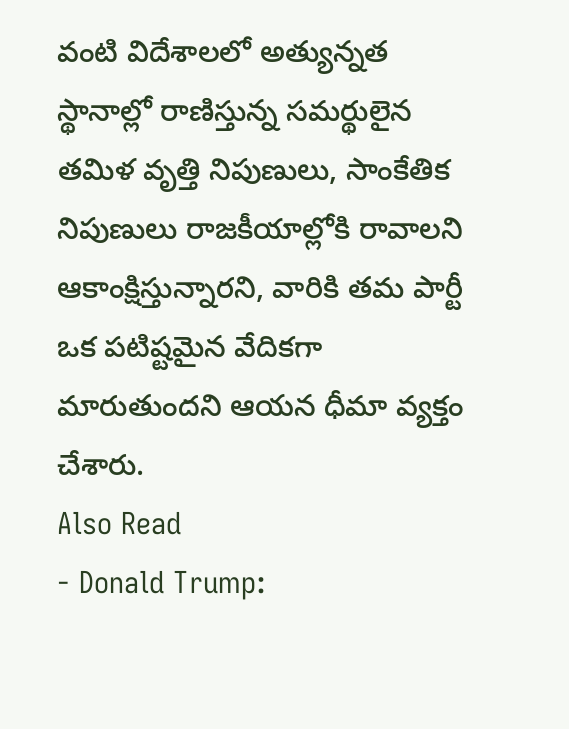వంటి విదేశాలలో అత్యున్నత స్థానాల్లో రాణిస్తున్న సమర్థులైన తమిళ వృత్తి నిపుణులు, సాంకేతిక నిపుణులు రాజకీయాల్లోకి రావాలని ఆకాంక్షిస్తున్నారని, వారికి తమ పార్టీ ఒక పటిష్టమైన వేదికగా మారుతుందని ఆయన ధీమా వ్యక్తం చేశారు.
Also Read
- Donald Trump: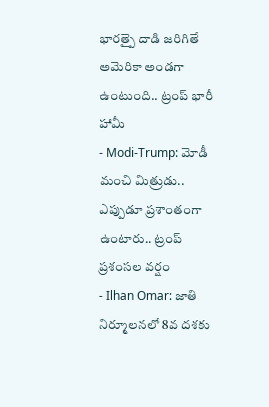భారత్పై దాడి జరిగితే అమెరికా అండగా ఉంటుంది.. ట్రంప్ భారీ హామీ
- Modi-Trump: మోడీ మంచి మిత్రుడు.. ఎప్పుడూ ప్రశాంతంగా ఉంటారు.. ట్రంప్ ప్రశంసల వర్షం
- Ilhan Omar: జాతి నిర్మూలనలో 8వ దశకు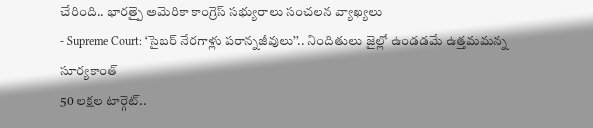చేరింది.. భారత్పై అమెరికా కాంగ్రెస్ సభ్యురాలు సంచలన వ్యాఖ్యలు
- Supreme Court: ‘సైబర్ నేరగాళ్లు పరాన్నజీవులు’’.. నిందితులు జైల్లో ఉండడమే ఉత్తమమన్న సూర్యకాంత్
50 లక్షల టార్గెట్..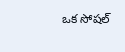ఒక సోషల్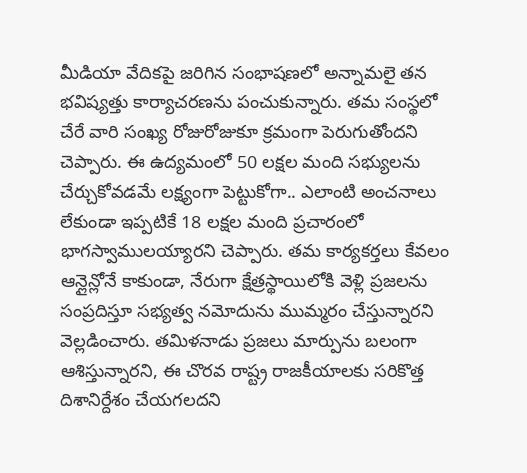మీడియా వేదికపై జరిగిన సంభాషణలో అన్నామలై తన భవిష్యత్తు కార్యాచరణను పంచుకున్నారు. తమ సంస్థలో చేరే వారి సంఖ్య రోజురోజుకూ క్రమంగా పెరుగుతోందని చెప్పారు. ఈ ఉద్యమంలో 50 లక్షల మంది సభ్యులను చేర్చుకోవడమే లక్ష్యంగా పెట్టుకోగా.. ఎలాంటి అంచనాలు లేకుండా ఇప్పటికే 18 లక్షల మంది ప్రచారంలో భాగస్వాములయ్యారని చెప్పారు. తమ కార్యకర్తలు కేవలం ఆన్లైన్లోనే కాకుండా, నేరుగా క్షేత్రస్థాయిలోకి వెళ్లి ప్రజలను సంప్రదిస్తూ సభ్యత్వ నమోదును ముమ్మరం చేస్తున్నారని వెల్లడించారు. తమిళనాడు ప్రజలు మార్పును బలంగా ఆశిస్తున్నారని, ఈ చొరవ రాష్ట్ర రాజకీయాలకు సరికొత్త దిశానిర్దేశం చేయగలదని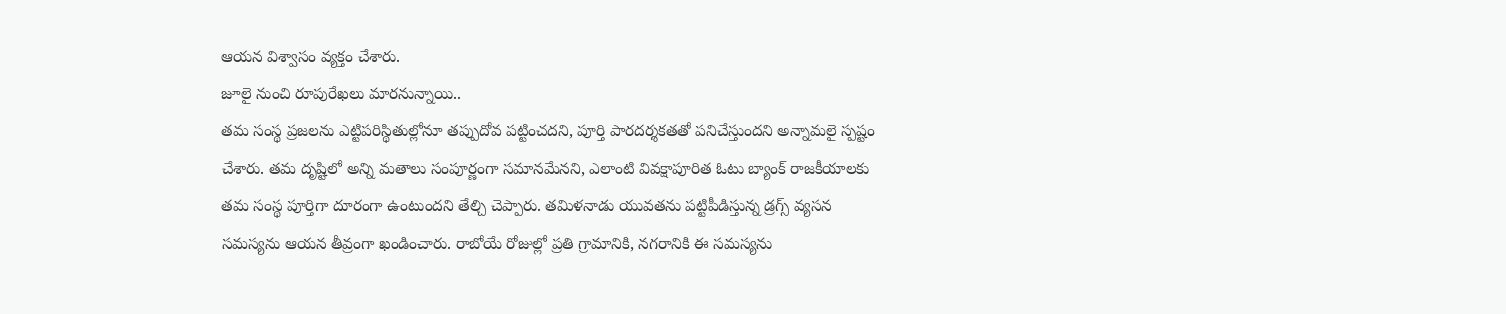ఆయన విశ్వాసం వ్యక్తం చేశారు.
జూలై నుంచి రూపురేఖలు మారనున్నాయి..
తమ సంస్థ ప్రజలను ఎట్టిపరిస్థితుల్లోనూ తప్పుదోవ పట్టించదని, పూర్తి పారదర్శకతతో పనిచేస్తుందని అన్నామలై స్పష్టం చేశారు. తమ దృష్టిలో అన్ని మతాలు సంపూర్ణంగా సమానమేనని, ఎలాంటి వివక్షాపూరిత ఓటు బ్యాంక్ రాజకీయాలకు తమ సంస్థ పూర్తిగా దూరంగా ఉంటుందని తేల్చి చెప్పారు. తమిళనాడు యువతను పట్టిపీడిస్తున్న డ్రగ్స్ వ్యసన సమస్యను ఆయన తీవ్రంగా ఖండించారు. రాబోయే రోజుల్లో ప్రతి గ్రామానికి, నగరానికి ఈ సమస్యను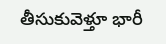తీసుకువెళ్తూ భారీ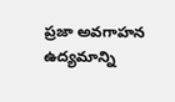ప్రజా అవగాహన ఉద్యమాన్ని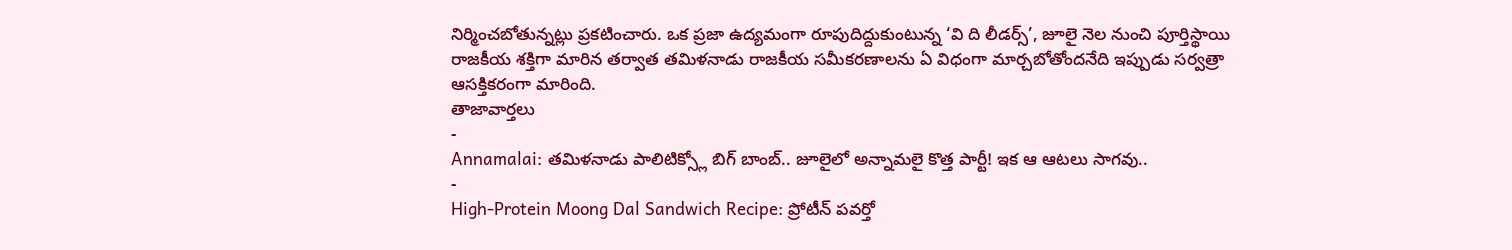నిర్మించబోతున్నట్లు ప్రకటించారు. ఒక ప్రజా ఉద్యమంగా రూపుదిద్దుకుంటున్న ‘వి ది లీడర్స్’, జూలై నెల నుంచి పూర్తిస్థాయి రాజకీయ శక్తిగా మారిన తర్వాత తమిళనాడు రాజకీయ సమీకరణాలను ఏ విధంగా మార్చబోతోందనేది ఇప్పుడు సర్వత్రా ఆసక్తికరంగా మారింది.
తాజావార్తలు
-
Annamalai: తమిళనాడు పాలిటిక్స్లో బిగ్ బాంబ్.. జూలైలో అన్నామలై కొత్త పార్టీ! ఇక ఆ ఆటలు సాగవు..
-
High-Protein Moong Dal Sandwich Recipe: ప్రోటీన్ పవర్తో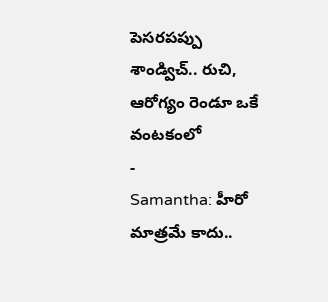పెసరపప్పు శాండ్విచ్.. రుచి, ఆరోగ్యం రెండూ ఒకే వంటకంలో
-
Samantha: హీరో మాత్రమే కాదు..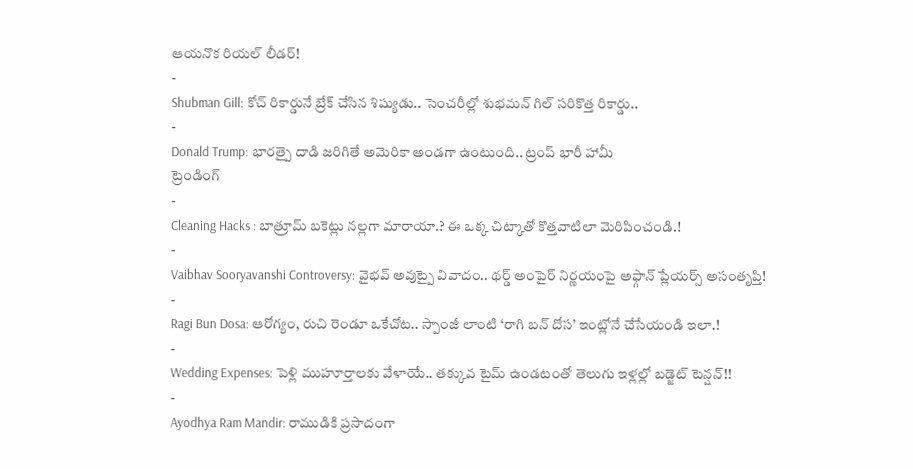ఆయనొక రియల్ లీడర్!
-
Shubman Gill: కోచ్ రికార్డునే బ్రేక్ చేసిన శిష్యుడు.. సెంచరీల్లో శుభమన్ గిల్ సరికొత్త రికార్డు..
-
Donald Trump: భారత్పై దాడి జరిగితే అమెరికా అండగా ఉంటుంది.. ట్రంప్ భారీ హామీ
ట్రెండింగ్
-
Cleaning Hacks : బాత్రూమ్ బకెట్లు నల్లగా మారాయా.? ఈ ఒక్క చిట్కాతో కొత్తవాటిలా మెరిపించండి.!
-
Vaibhav Sooryavanshi Controversy: వైభవ్ అవుట్పై వివాదం.. థర్డ్ అంపైర్ నిర్ణయంపై అఫ్గాన్ ప్లేయర్స్ అసంతృప్తి!
-
Ragi Bun Dosa: ఆరోగ్యం, రుచి రెండూ ఒకేచోట.. స్పాంజీ లాంటి ‘రాగి బన్ దోస’ ఇంట్లోనే చేసేయండి ఇలా.!
-
Wedding Expenses: పెళ్లి ముహూర్తాలకు వేళాయే.. తక్కువ టైమ్ ఉండటంతో తెలుగు ఇళ్లల్లో బడ్జెట్ టెన్షన్!!
-
Ayodhya Ram Mandir: రాముడికి ప్రసాదంగా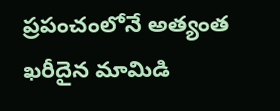ప్రపంచంలోనే అత్యంత ఖరీదైన మామిడి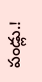పండ్లు.!